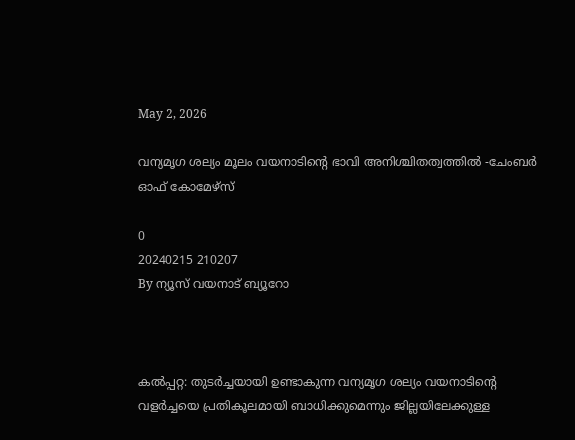May 2, 2026

വന്യമൃഗ ശല്യം മൂലം വയനാടിന്റെ ഭാവി അനിശ്ചിതത്വത്തിൽ -ചേംബർ ഓഫ് കോമേഴ്‌സ്

0
20240215 210207
By ന്യൂസ് വയനാട് ബ്യൂറോ



കൽപ്പറ്റ: തുടർച്ചയായി ഉണ്ടാകുന്ന വന്യമൃഗ ശല്യം വയനാടിന്റെ വളർച്ചയെ പ്രതികൂലമായി ബാധിക്കുമെന്നും ജില്ലയിലേക്കുള്ള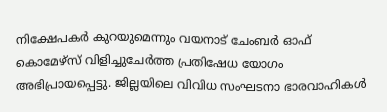നിക്ഷേപകർ കുറയുമെന്നും വയനാട് ചേംബർ ഓഫ് കൊമേഴ്‌സ് വിളിച്ചുചേർത്ത പ്രതിഷേധ യോഗം അഭിപ്രായപ്പെട്ടു. ജില്ലയിലെ വിവിധ സംഘടനാ ഭാരവാഹികൾ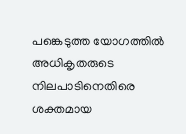പങ്കെടുത്ത യോഗത്തിൽ അധികൃതരുടെ നിലപാടിനെതിരെ ശക്തമായ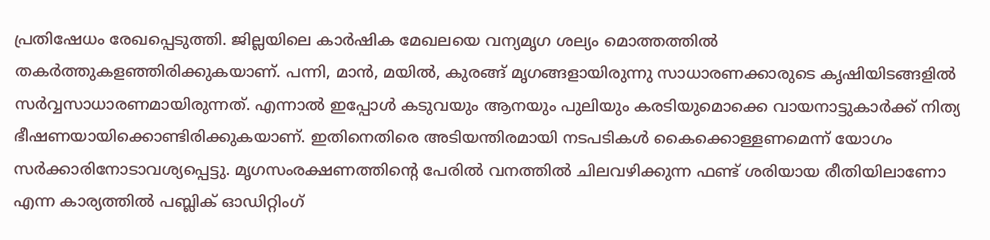പ്രതിഷേധം രേഖപ്പെടുത്തി. ജില്ലയിലെ കാർഷിക മേഖലയെ വന്യമൃഗ ശല്യം മൊത്തത്തിൽ തകർത്തുകളഞ്ഞിരിക്കുകയാണ്. പന്നി, മാൻ, മയിൽ, കുരങ്ങ് മൃഗങ്ങളായിരുന്നു സാധാരണക്കാരുടെ കൃഷിയിടങ്ങളിൽ സർവ്വസാധാരണമായിരുന്നത്. എന്നാൽ ഇപ്പോൾ കടുവയും ആനയും പുലിയും കരടിയുമൊക്കെ വായനാട്ടുകാർക്ക് നിത്യ ഭീഷണയായിക്കൊണ്ടിരിക്കുകയാണ്. ഇതിനെതിരെ അടിയന്തിരമായി നടപടികൾ കൈക്കൊള്ളണമെന്ന് യോഗം സർക്കാരിനോടാവശ്യപ്പെട്ടു. മൃഗസംരക്ഷണത്തിന്റെ പേരിൽ വനത്തിൽ ചിലവഴിക്കുന്ന ഫണ്ട് ശരിയായ രീതിയിലാണോ എന്ന കാര്യത്തിൽ പബ്ലിക് ഓഡിറ്റിംഗ്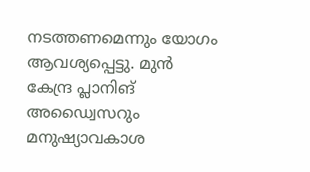നടത്തണമെന്നും യോഗം ആവശ്യപ്പെട്ടു. മുൻ കേന്ദ്ര പ്ലാനിങ് അഡ്വൈസറും മനുഷ്യാവകാശ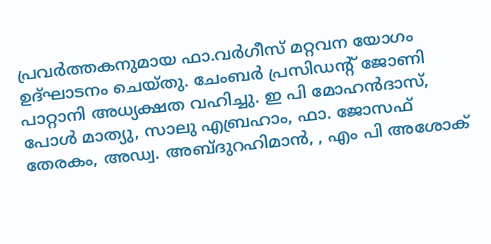പ്രവർത്തകനുമായ ഫാ.വർഗീസ് മറ്റവന യോഗം ഉദ്‌ഘാടനം ചെയ്തു. ചേംബർ പ്രസിഡന്റ് ജോണി പാറ്റാനി അധ്യക്ഷത വഹിച്ചു. ഇ പി മോഹൻദാസ്, പോൾ മാത്യു, സാലു എബ്രഹാം, ഫാ. ജോസഫ് തേരകം, അഡ്വ. അബ്ദുറഹിമാൻ, , എം പി അശോക്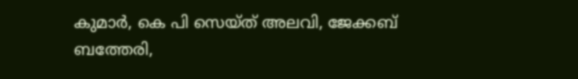കുമാർ, കെ പി സെയ്ത് അലവി, ജേക്കബ് ബത്തേരി,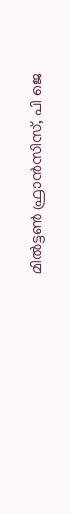മിൽട്ടൺ ഫ്രാൻസിസ്, പി ജെ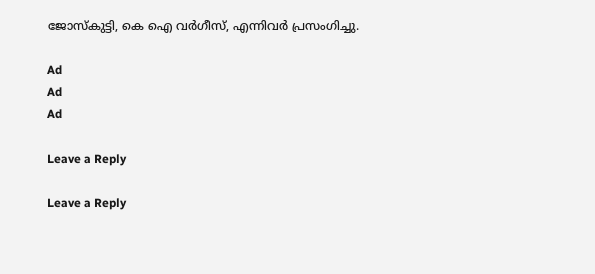ജോസ്‌കുട്ടി, കെ ഐ വർഗീസ്, എന്നിവർ പ്രസംഗിച്ചു.

Ad
Ad
Ad

Leave a Reply

Leave a Reply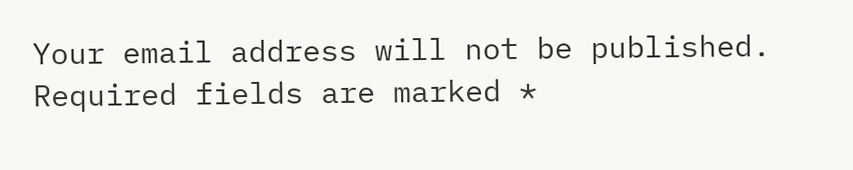Your email address will not be published. Required fields are marked *